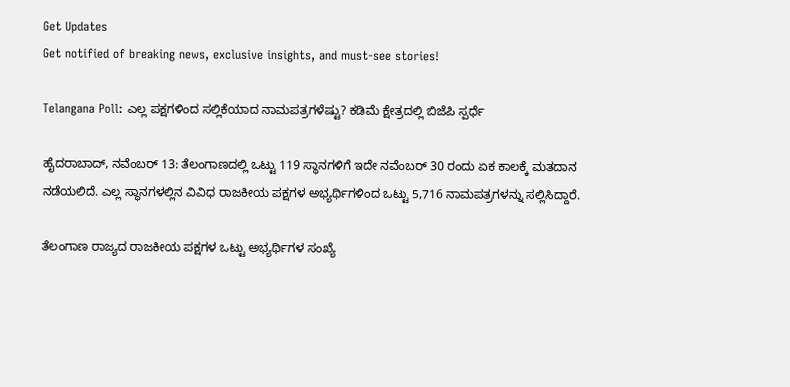Get Updates
Get notified of breaking news, exclusive insights, and must-see stories!

Telangana Poll: ಎಲ್ಲ ಪಕ್ಷಗಳಿಂದ ಸಲ್ಲಿಕೆಯಾದ ನಾಮಪತ್ರಗಳೆಷ್ಟು? ಕಡಿಮೆ ಕ್ಷೇತ್ರದಲ್ಲಿ ಬಿಜೆಪಿ ಸ್ಪರ್ಧೆ

ಹೈದರಾಬಾದ್, ನವೆಂಬರ್ 13: ತೆಲಂಗಾಣದಲ್ಲಿ ಒಟ್ಟು 119 ಸ್ಥಾನಗಳಿಗೆ ಇದೇ ನವೆಂಬರ್ 30 ರಂದು ಏಕ ಕಾಲಕ್ಕೆ ಮತದಾನ ನಡೆಯಲಿದೆ. ಎಲ್ಲ ಸ್ಥಾನಗಳಲ್ಲಿನ ವಿವಿಧ ರಾಜಕೀಯ ಪಕ್ಷಗಳ ಅಭ್ಯರ್ಥಿಗಳಿಂದ ಒಟ್ಟು 5,716 ನಾಮಪತ್ರಗಳನ್ನು ಸಲ್ಲಿಸಿದ್ದಾರೆ.

ತೆಲಂಗಾಣ ರಾಜ್ಯದ ರಾಜಕೀಯ ಪಕ್ಷಗಳ ಒಟ್ಟು ಅಭ್ಯರ್ಥಿಗಳ ಸಂಖ್ಯೆ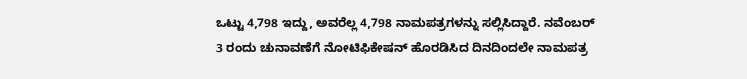ಒಟ್ಟು 4,798 ಇದ್ದು, ಅವರೆಲ್ಲ 4,798 ನಾಮಪತ್ರಗಳನ್ನು ಸಲ್ಲಿಸಿದ್ದಾರೆ. ನವೆಂಬರ್ 3 ರಂದು ಚುನಾವಣೆಗೆ ನೋಟಿಫಿಕೇಷನ್ ಹೊರಡಿಸಿದ ದಿನದಿಂದಲೇ ನಾಮಪತ್ರ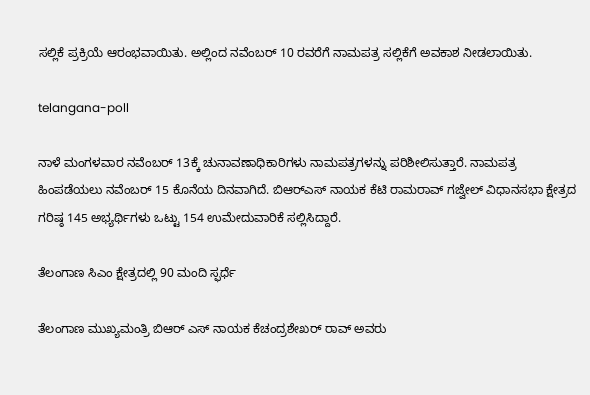ಸಲ್ಲಿಕೆ ಪ್ರಕ್ರಿಯೆ ಆರಂಭವಾಯಿತು. ಅಲ್ಲಿಂದ ನವೆಂಬರ್ 10 ರವರೆಗೆ ನಾಮಪತ್ರ ಸಲ್ಲಿಕೆಗೆ ಅವಕಾಶ ನೀಡಲಾಯಿತು.

telangana-poll

ನಾಳೆ ಮಂಗಳವಾರ ನವೆಂಬರ್ 13ಕ್ಕೆ ಚುನಾವಣಾಧಿಕಾರಿಗಳು ನಾಮಪತ್ರಗಳನ್ನು ಪರಿಶೀಲಿಸುತ್ತಾರೆ. ನಾಮಪತ್ರ ಹಿಂಪಡೆಯಲು ನವೆಂಬರ್ 15 ಕೊನೆಯ ದಿನವಾಗಿದೆ. ಬಿಆರ್‌ಎಸ್ ನಾಯಕ ಕೆಟಿ ರಾಮರಾವ್ ಗಜ್ವೇಲ್ ವಿಧಾನಸಭಾ ಕ್ಷೇತ್ರದ ಗರಿಷ್ಠ 145 ಅಭ್ಯರ್ಥಿಗಳು ಒಟ್ಟು 154 ಉಮೇದುವಾರಿಕೆ ಸಲ್ಲಿಸಿದ್ದಾರೆ.

ತೆಲಂಗಾಣ ಸಿಎಂ ಕ್ಷೇತ್ರದಲ್ಲಿ 90 ಮಂದಿ ಸ್ಫರ್ಧೆ

ತೆಲಂಗಾಣ ಮುಖ್ಯಮಂತ್ರಿ ಬಿಆರ್‌ ಎಸ್ ನಾಯಕ ಕೆಚಂದ್ರಶೇಖರ್ ರಾವ್ ಅವರು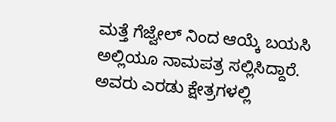ಮತ್ತೆ ಗೆಜ್ವೇಲ್ ನಿಂದ ಆಯ್ಕೆ ಬಯಸಿ ಅಲ್ಲಿಯೂ ನಾಮಪತ್ರ ಸಲ್ಲಿಸಿದ್ದಾರೆ. ಅವರು ಎರಡು ಕ್ಷೇತ್ರಗಳಲ್ಲಿ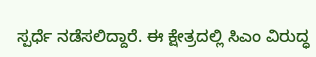ಸ್ಪರ್ಧೆ ನಡೆಸಲಿದ್ದಾರೆ. ಈ ಕ್ಷೇತ್ರದಲ್ಲಿ ಸಿಎಂ ವಿರುದ್ಧ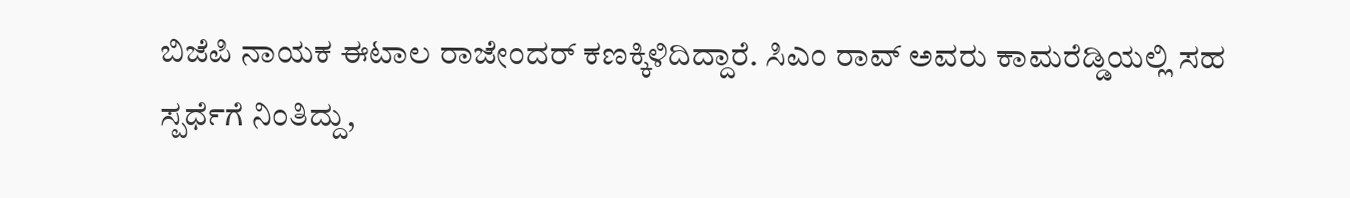ಬಿಜೆಪಿ ನಾಯಕ ಈಟಾಲ ರಾಜೇಂದರ್ ಕಣಕ್ಕಿಳಿದಿದ್ದಾರೆ. ಸಿಎಂ ರಾವ್ ಅವರು ಕಾಮರೆಡ್ಡಿಯಲ್ಲಿ ಸಹ ಸ್ಪರ್ಧೆಗೆ ನಿಂತಿದ್ದು,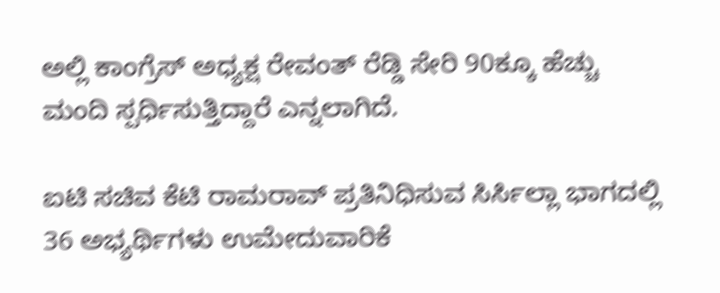ಅಲ್ಲಿ ಕಾಂಗ್ರೆಸ್ ಅಧ್ಯಕ್ಷ ರೇವಂತ್ ರೆಡ್ಡಿ ಸೇರಿ 90ಕ್ಕೂ ಹೆಚ್ಚು ಮಂದಿ ಸ್ಪರ್ಧಿಸುತ್ತಿದ್ದಾರೆ ಎನ್ನಲಾಗಿದೆ.

ಐಟಿ ಸಚಿವ ಕೆಟಿ ರಾಮರಾವ್ ಪ್ರತಿನಿಧಿಸುವ ಸಿರ್ಸಿಲ್ಲಾ ಭಾಗದಲ್ಲಿ 36 ಅಭ್ಯರ್ಥಿಗಳು ಉಮೇದುವಾರಿಕೆ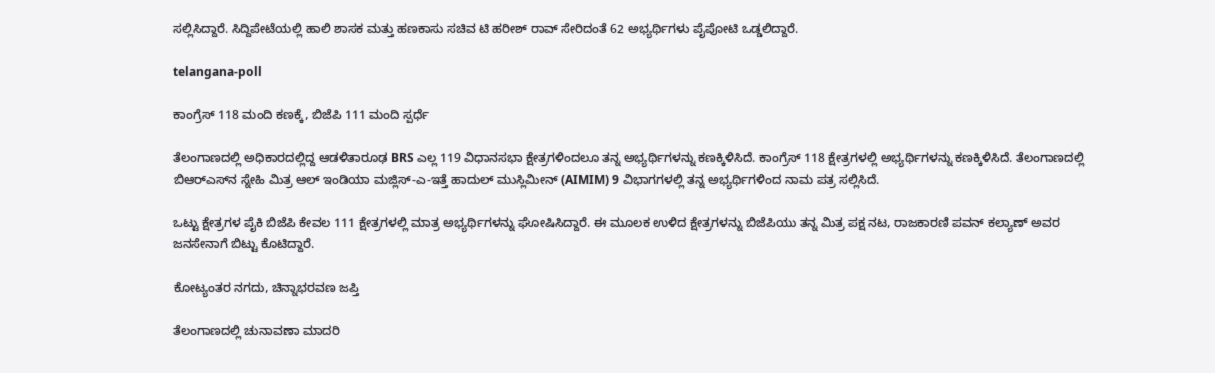ಸಲ್ಲಿಸಿದ್ದಾರೆ. ಸಿದ್ದಿಪೇಟೆಯಲ್ಲಿ ಹಾಲಿ ಶಾಸಕ ಮತ್ತು ಹಣಕಾಸು ಸಚಿವ ಟಿ ಹರೀಶ್ ರಾವ್ ಸೇರಿದಂತೆ 62 ಅಭ್ಯರ್ಥಿಗಳು ಪೈಪೋಟಿ ಒಡ್ಡಲಿದ್ದಾರೆ.

telangana-poll

ಕಾಂಗ್ರೆಸ್‌ 118 ಮಂದಿ ಕಣಕ್ಕೆ, ಬಿಜೆಪಿ 111 ಮಂದಿ ಸ್ಪರ್ಧೆ

ತೆಲಂಗಾಣದಲ್ಲಿ ಅಧಿಕಾರದಲ್ಲಿದ್ದ ಆಡಳಿತಾರೂಢ BRS ಎಲ್ಲ 119 ವಿಧಾನಸಭಾ ಕ್ಷೇತ್ರಗಳಿಂದಲೂ ತನ್ನ ಅಭ್ಯರ್ಥಿಗಳನ್ನು ಕಣಕ್ಕಿಳಿಸಿದೆ. ಕಾಂಗ್ರೆಸ್ 118 ಕ್ಷೇತ್ರಗಳಲ್ಲಿ ಅಭ್ಯರ್ಥಿಗಳನ್ನು ಕಣಕ್ಕಿಳಿಸಿದೆ. ತೆಲಂಗಾಣದಲ್ಲಿ ಬಿಆರ್‌ಎಸ್‌ನ ಸ್ನೇಹಿ ಮಿತ್ರ ಆಲ್ ಇಂಡಿಯಾ ಮಜ್ಲಿಸ್-ಎ-ಇತ್ತೆ ಹಾದುಲ್ ಮುಸ್ಲಿಮೀನ್ (AIMIM) 9 ವಿಭಾಗಗಳಲ್ಲಿ ತನ್ನ ಅಭ್ಯರ್ಥಿಗಳಿಂದ ನಾಮ ಪತ್ರ ಸಲ್ಲಿಸಿದೆ.

ಒಟ್ಟು ಕ್ಷೇತ್ರಗಳ ಪೈಕಿ ಬಿಜೆಪಿ ಕೇವಲ 111 ಕ್ಷೇತ್ರಗಳಲ್ಲಿ ಮಾತ್ರ ಅಭ್ಯರ್ಥಿಗಳನ್ನು ಘೋಷಿಸಿದ್ದಾರೆ. ಈ ಮೂಲಕ ಉಳಿದ ಕ್ಷೇತ್ರಗಳನ್ನು ಬಿಜೆಪಿಯು ತನ್ನ ಮಿತ್ರ ಪಕ್ಷ ನಟ, ರಾಜಕಾರಣಿ ಪವನ್ ಕಲ್ಯಾಣ್ ಅವರ ಜನಸೇನಾಗೆ ಬಿಟ್ಟು ಕೊಟಿದ್ದಾರೆ.

ಕೋಟ್ಯಂತರ ನಗದು, ಚಿನ್ನಾಭರವಣ ಜಪ್ತಿ

ತೆಲಂಗಾಣದಲ್ಲಿ ಚುನಾವಣಾ ಮಾದರಿ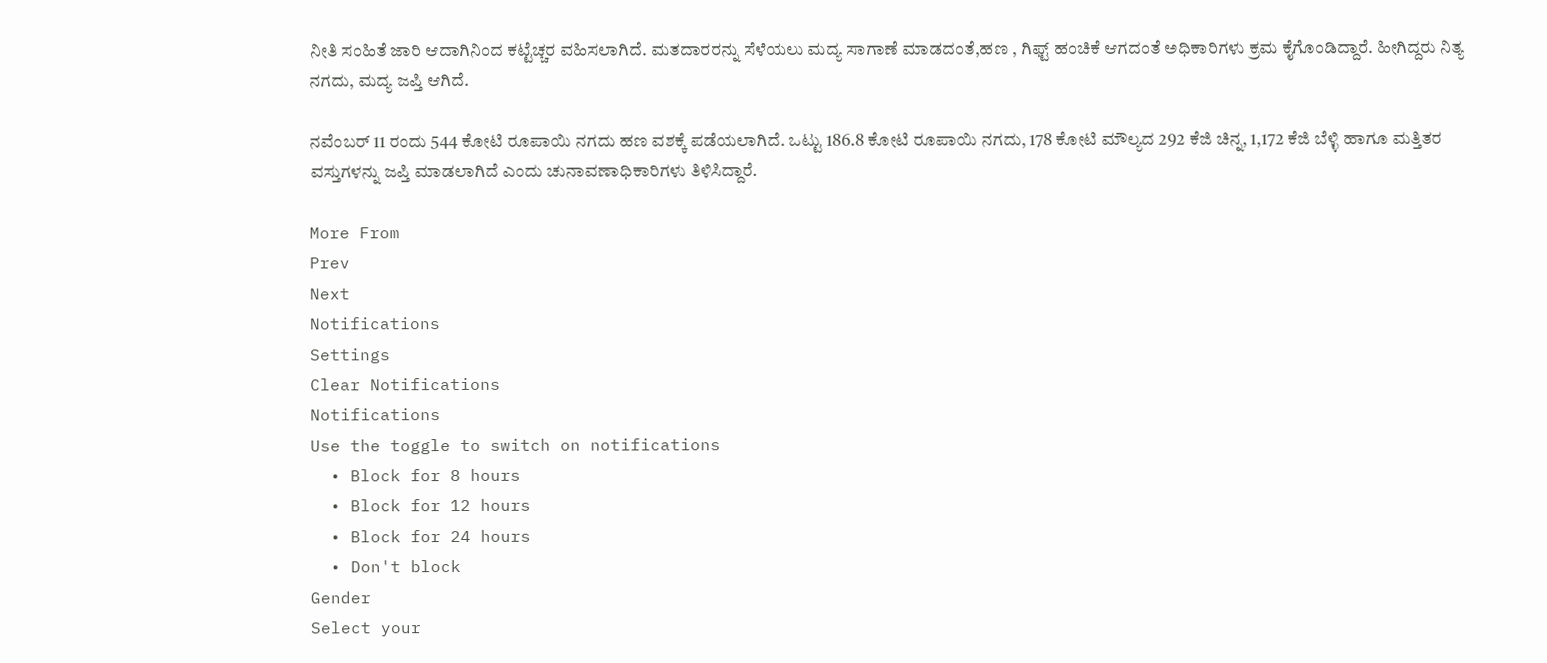ನೀತಿ ಸಂಹಿತೆ ಜಾರಿ ಆದಾಗಿನಿಂದ ಕಟ್ಟೆಚ್ಚರ ವಹಿಸಲಾಗಿದೆ. ಮತದಾರರನ್ನು ಸೆಳೆಯಲು ಮದ್ಯ ಸಾಗಾಣೆ ಮಾಡದಂತೆ,ಹಣ , ಗಿಫ್ಟ್ ಹಂಚಿಕೆ ಆಗದಂತೆ ಅಧಿಕಾರಿಗಳು ಕ್ರಮ ಕೈಗೊಂಡಿದ್ದಾರೆ. ಹೀಗಿದ್ದರು ನಿತ್ಯ ನಗದು, ಮದ್ಯ ಜಪ್ತಿ ಆಗಿದೆ.

ನವೆಂಬರ್ 11 ರಂದು 544 ಕೋಟಿ ರೂಪಾಯಿ ನಗದು ಹಣ ವಶಕ್ಕೆ ಪಡೆಯಲಾಗಿದೆ. ಒಟ್ಟು 186.8 ಕೋಟಿ ರೂಪಾಯಿ ನಗದು, 178 ಕೋಟಿ ಮೌಲ್ಯದ 292 ಕೆಜಿ ಚಿನ್ನ, 1,172 ಕೆಜಿ ಬೆಳ್ಳಿ ಹಾಗೂ ಮತ್ತಿತರ ವಸ್ತುಗಳನ್ನು ಜಪ್ತಿ ಮಾಡಲಾಗಿದೆ ಎಂದು ಚುನಾವಣಾಧಿಕಾರಿಗಳು ತಿಳಿಸಿದ್ದಾರೆ.

More From
Prev
Next
Notifications
Settings
Clear Notifications
Notifications
Use the toggle to switch on notifications
  • Block for 8 hours
  • Block for 12 hours
  • Block for 24 hours
  • Don't block
Gender
Select your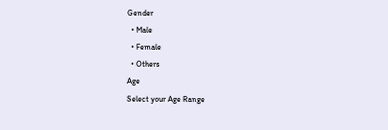Gender
  • Male
  • Female
  • Others
Age
Select your Age Range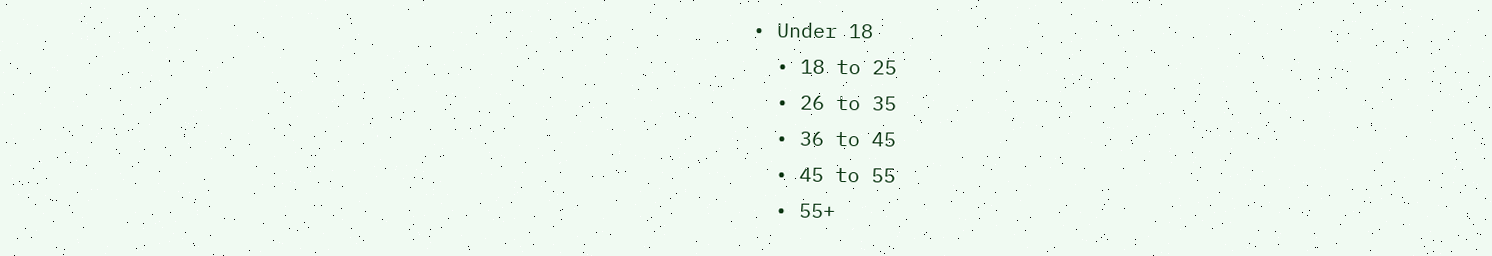• Under 18
  • 18 to 25
  • 26 to 35
  • 36 to 45
  • 45 to 55
  • 55+